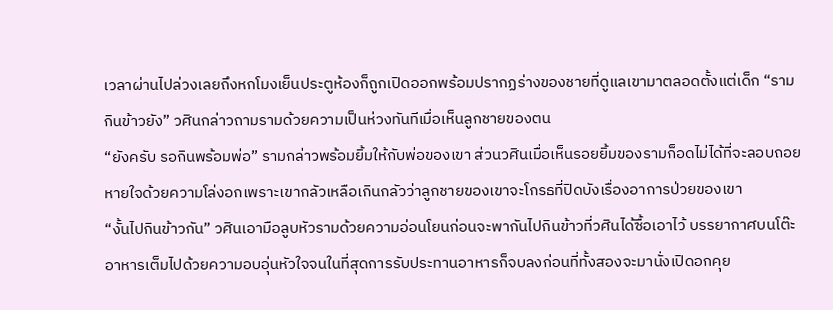เวลาผ่านไปล่วงเลยถึงหกโมงเย็นประตูห้องก็ถูกเปิดออกพร้อมปรากฏร่างของชายที่ดูแลเขามาตลอดตั้งแต่เด็ก “รามกินข้าวยัง” วศินกล่าวถามรามด้วยความเป็นห่วงทันทีเมื่อเห็นลูกชายของตน
“ยังครับ รอกินพร้อมพ่อ” รามกล่าวพร้อมยิ้มให้กับพ่อของเขา ส่วนวศินเมื่อเห็นรอยยิ้มของรามก็อดไม่ได้ที่จะลอบถอยหายใจด้วยความโล่งอกเพราะเขากลัวเหลือเกินกลัวว่าลูกชายของเขาจะโกรธที่ปิดบังเรื่องอาการป่วยของเขา
“งั้นไปกินข้าวกัน” วศินเอามือลูบหัวรามด้วยความอ่อนโยนก่อนจะพากันไปกินข้าวที่วศินได้ซื้อเอาไว้ บรรยากาศบนโต๊ะอาหารเต็มไปด้วยความอบอุ่นหัวใจจนในที่สุดการรับประทานอาหารก็จบลงก่อนที่ทั้งสองจะมานั่งเปิดอกคุย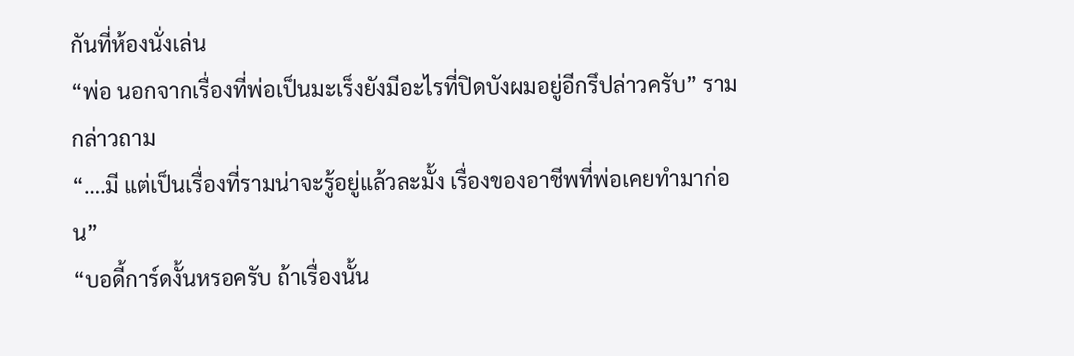กันที่ห้องนั่งเล่น
“พ่อ นอกจากเรื่องที่พ่อเป็นมะเร็งยังมีอะไรที่ปิดบังผมอยู่อีกรึปล่าวครับ” รามกล่าวถาม
“….มี แต่เป็นเรื่องที่รามน่าจะรู้อยู่แล้วละมั้ง เรื่องของอาชีพที่พ่อเคยทำมาก่อน”
“บอดี้การ์ดงั้นหรอครับ ถ้าเรื่องนั้น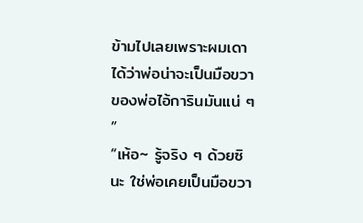ข้ามไปเลยเพราะผมเดาได้ว่าพ่อน่าจะเป็นมือขวาของพ่อไอ้การินมันแน่ ๆ ”
“เห้อ~ รู้จริง ๆ ด้วยซินะ ใช่พ่อเคยเป็นมือขวา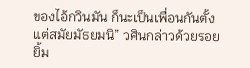ของไอ้กวินมัน ก็นะเป็นเพื่อนกันตั้งแต่สมัยมัธยมนิ” วศินกล่าวด้วยรอยยิ้ม